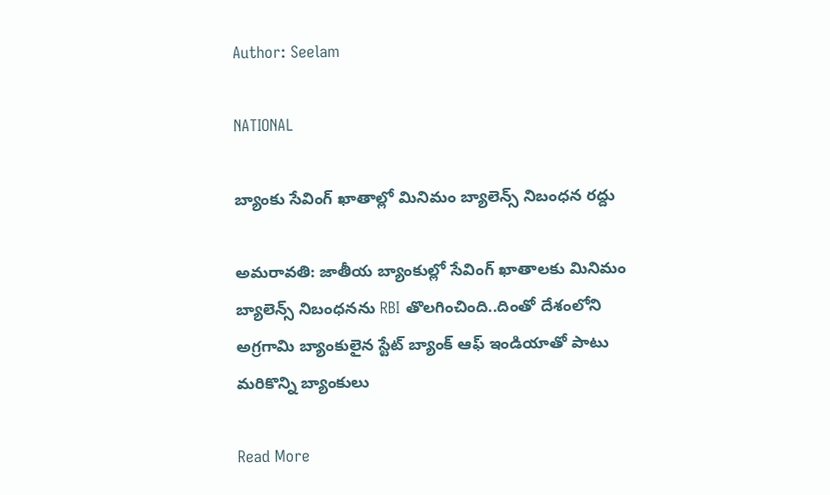Author: Seelam

NATIONAL

బ్యాంకు సేవింగ్ ఖాతాల్లో మినిమం బ్యాలెన్స్ నిబంధన రద్దు

అమరావతి: జాతీయ బ్యాంకుల్లో సేవింగ్ ఖాతాలకు మినిమం బ్యాలెన్స్ నిబంధనను RBI తొలగించింది..దింతో దేశంలోని అగ్రగామి బ్యాంకులైన స్టేట్ బ్యాంక్ ఆఫ్ ఇండియాతో పాటు మరికొన్ని బ్యాంకులు

Read More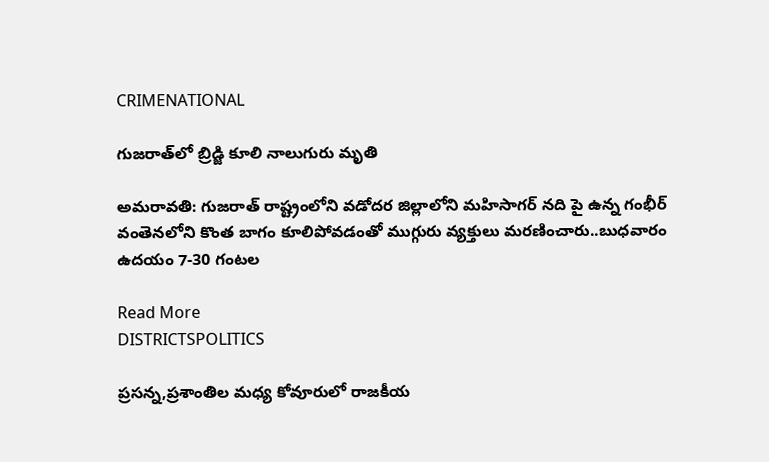CRIMENATIONAL

గుజరాత్‌లో బ్రిడ్జి కూలి నాలుగురు మృతి

అమరావతి: గుజరాత్‌ రాష్ట్రంలోని వడోదర జిల్లాలోని మహిసాగర్‌ నది పై ఉన్న గంభీర్‌ వంతెనలోని కొంత బాగం కూలిపోవడంతో ముగ్గురు వ్యక్తులు మరణించారు..బుధవారం ఉదయం 7-30 గంటల

Read More
DISTRICTSPOLITICS

ప్రసన్న,ప్రశాంతిల మధ్య కోవూరులో రాజకీయ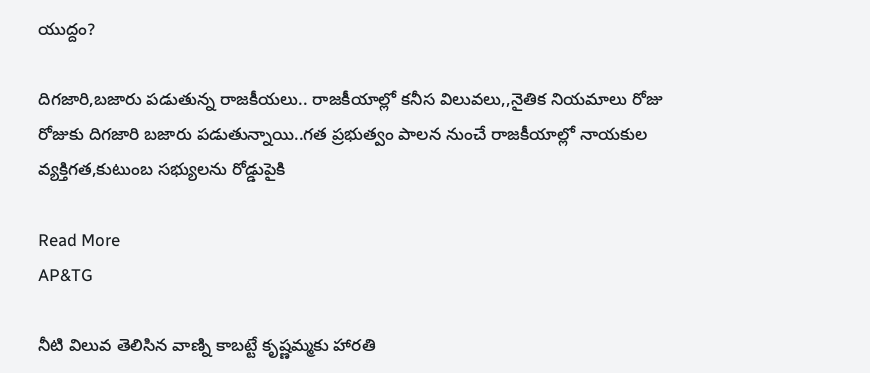యుద్దం?

దిగజారి,బజారు పడుతున్న రాజకీయలు.. రాజకీయాల్లో కనీస విలువలు,,నైతిక నియమాలు రోజు రోజుకు దిగజారి బజారు పడుతున్నాయి..గత ప్రభుత్వం పాలన నుంచే రాజకీయాల్లో నాయకుల వ్యక్తిగత,కుటుంబ సభ్యులను రోడ్డుపైకి

Read More
AP&TG

నీటి విలువ తెలిసిన వాణ్ని కాబట్టే కృష్ణమ్మకు హారతి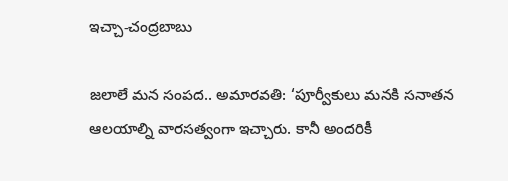ఇచ్చా-చంద్రబాబు

జలాలే మన సంపద.. అమారవతి: ‘పూర్వీకులు మనకి సనాతన ఆలయాల్ని వారసత్వంగా ఇచ్చారు. కానీ అందరికీ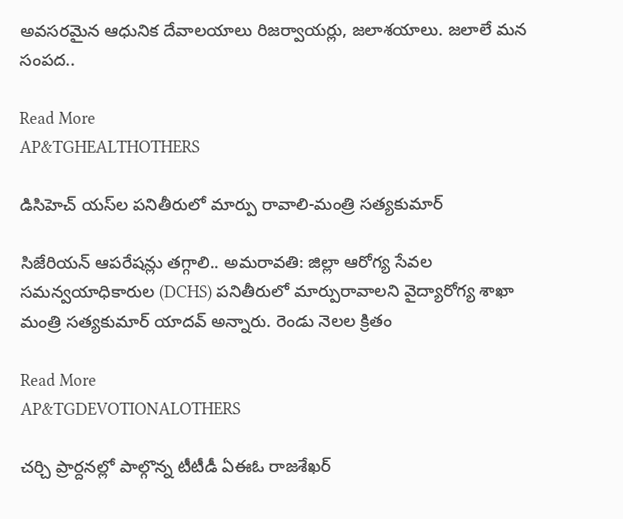అవసరమైన ఆధునిక దేవాలయాలు రిజర్వాయర్లు, జలాశయాలు. జలాలే మన సంపద..

Read More
AP&TGHEALTHOTHERS

డిసిహెచ్ య‌స్‌ల ప‌నితీరులో మార్పు రావాలి-మంత్రి స‌త్య‌కుమార్

సిజేరియ‌న్ ఆప‌రేష‌న్లు త‌గ్గాలి.. అమరావతి: జిల్లా ఆరోగ్య సేవల సమన్వయాధికారుల (DCHS) ప‌నితీరులో మార్పురావాల‌ని వైద్యారోగ్య శాఖా మంత్రి స‌త్య‌కుమార్ యాద‌వ్ అన్నారు. రెండు నెల‌ల క్రితం

Read More
AP&TGDEVOTIONALOTHERS

చర్చి ప్రార్దనల్లో పాల్గొన్న టీటీడీ ఏఈఓ రాజశేఖర్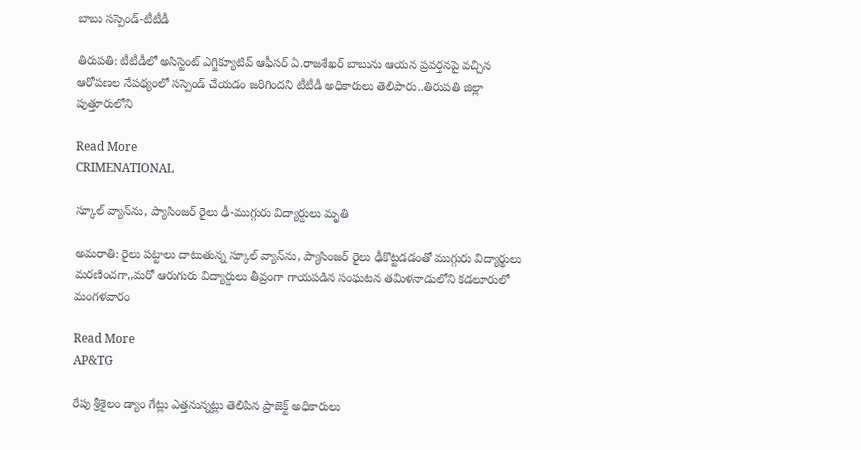బాబు సస్పెండ్-టీటీడీ

తిరుపతి: టీటీడీలో అసిస్టెంట్ ఎగ్జిక్యూటివ్ ఆఫీసర్ ఏ.రాజశేఖర్ బాబును ఆయన ప్రవర్తనపై వచ్చిన ఆరోపణల నేపథ్యంలో సస్పెండ్ చేయడం జరిగిందని టీటీడీ అధికారులు తెలిపారు..తిరుపతి జిల్లా పుత్తూరులోని

Read More
CRIMENATIONAL

స్కూల్ వ్యాన్‌ను, ప్యాసింజర్ రైలు ఢీ-ముగ్గురు విద్యార్దులు మృతి

అమరాతి: రైలు పట్టాలు దాటుతున్న స్కూల్ వ్యాన్‌ను, ప్యాసింజర్ రైలు ఢీకొట్టడడంతో ముగ్గురు విద్యార్థులు మరణించగా,,మరో ఆరుగురు విద్యార్దులు తీవ్రంగా గాయపడిన సంఘటన తమిళనాడులోని కడలూరులో మంగళవారం

Read More
AP&TG

రేపు శ్రీశైలం డ్యాం గేట్లు ఎత్తనున్నట్లు తెలిపిన ప్రాజెక్ట్ అధికారులు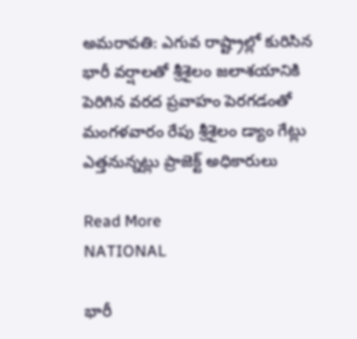అమరావతి: ఎగువ రాష్ట్రాల్లో కురిసిన భారీ వర్షాలతో శ్రీశైలం జలాశయానికి పెరిగిన వరద ప్రవాహం పెరగడంతో మంగళవారం రేపు శ్రీశైలం డ్యాం గేట్లు ఎత్తనున్నట్లు ప్రాజెక్ట్ అధికారులు

Read More
NATIONAL

భారీ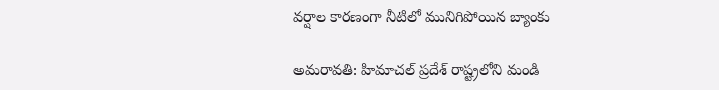వర్షాల కారణంగా నీటిలో మునిగిపోయిన బ్యాంకు

అమరావతి: హిమాచల్ ప్రదేశ్ రాష్ట్రలోని మండి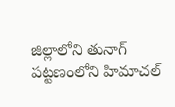జిల్లాలోని తునాగ్ పట్టణంలోని హిమాచల్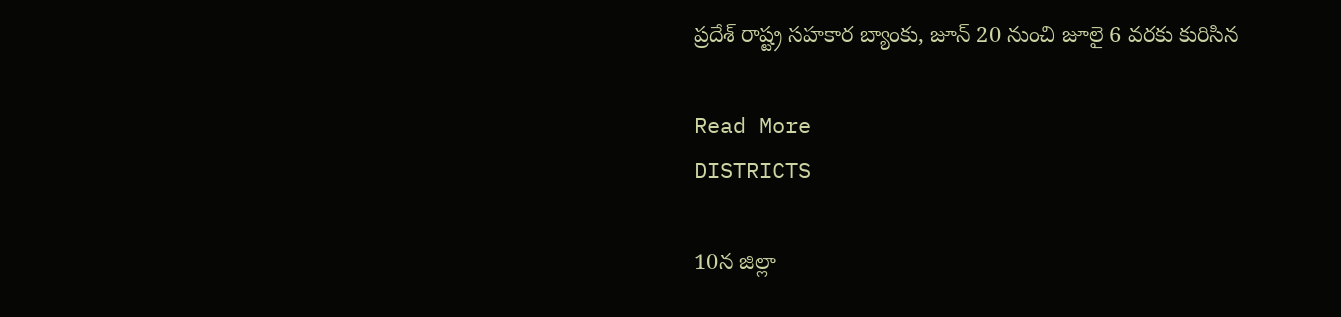ప్రదేశ్ రాష్ట్ర సహకార బ్యాంకు, జూన్‌ 20 నుంచి జూలై 6 వరకు కురిసిన

Read More
DISTRICTS

10న జిల్లా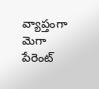వ్యాప్తంగా మెగా పేరెంట్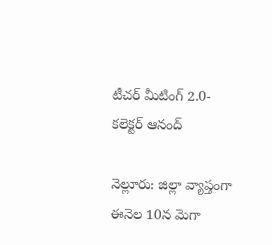టీచర్ మీటింగ్ 2.0- కలెక్టర్ ఆనంద్

నెల్లూరు: జిల్లా వ్యాప్తంగా ఈనెల 10న మెగా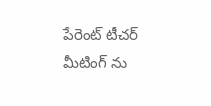పేరెంట్ టీచర్ మీటింగ్ ను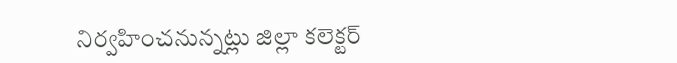నిర్వహించనున్నట్లు జిల్లా కలెక్టర్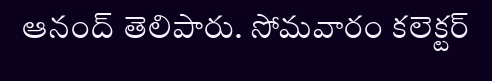ఆనంద్ తెలిపారు. సోమవారం కలెక్టర్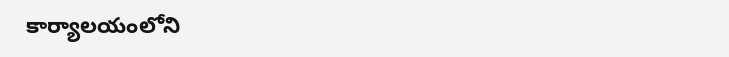కార్యాలయంలోని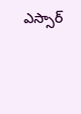ఎస్సార్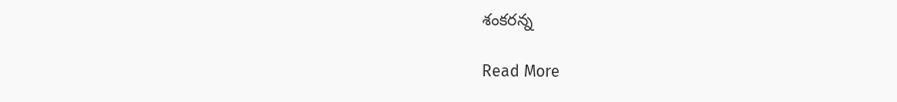శంకరన్న

Read More